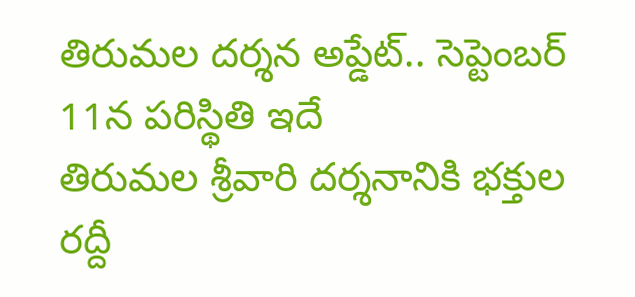తిరుమల దర్శన అప్డేట్.. సెప్టెంబర్ 11న పరిస్థితి ఇదే
తిరుమల శ్రీవారి దర్శనానికి భక్తుల రద్దీ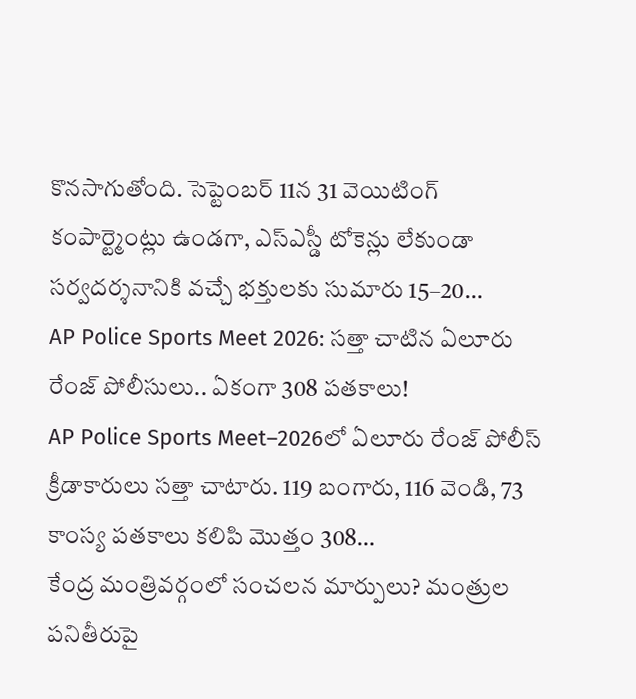కొనసాగుతోంది. సెప్టెంబర్ 11న 31 వెయిటింగ్ కంపార్ట్మెంట్లు ఉండగా, ఎస్ఎస్డీ టోకెన్లు లేకుండా సర్వదర్శనానికి వచ్చే భక్తులకు సుమారు 15–20…
AP Police Sports Meet 2026: సత్తా చాటిన ఏలూరు రేంజ్ పోలీసులు.. ఏకంగా 308 పతకాలు!
AP Police Sports Meet–2026లో ఏలూరు రేంజ్ పోలీస్ క్రీడాకారులు సత్తా చాటారు. 119 బంగారు, 116 వెండి, 73 కాంస్య పతకాలు కలిపి మొత్తం 308…
కేంద్ర మంత్రివర్గంలో సంచలన మార్పులు? మంత్రుల పనితీరుపై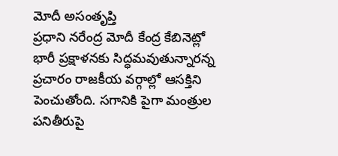మోదీ అసంతృప్తి
ప్రధాని నరేంద్ర మోదీ కేంద్ర కేబినెట్లో భారీ ప్రక్షాళనకు సిద్ధమవుతున్నారన్న ప్రచారం రాజకీయ వర్గాల్లో ఆసక్తిని పెంచుతోంది. సగానికి పైగా మంత్రుల పనితీరుపై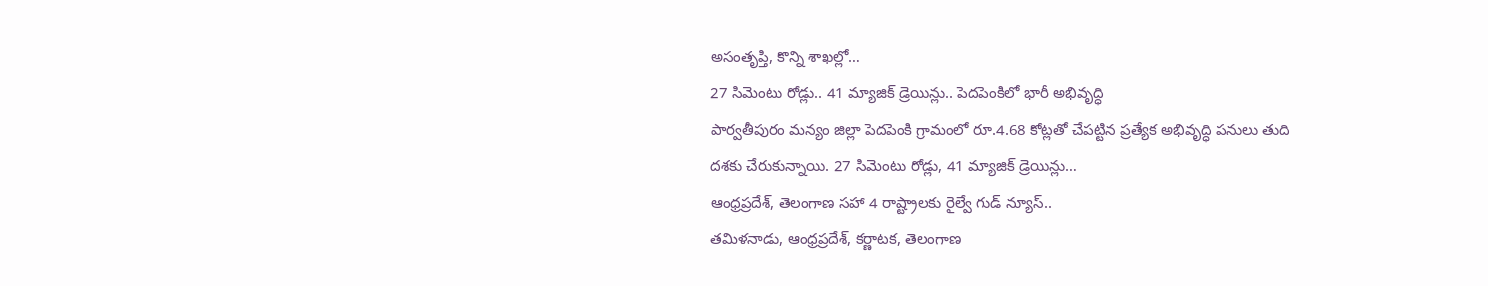అసంతృప్తి, కొన్ని శాఖల్లో…
27 సిమెంటు రోడ్లు.. 41 మ్యాజిక్ డ్రెయిన్లు.. పెదపెంకిలో భారీ అభివృద్ధి
పార్వతీపురం మన్యం జిల్లా పెదపెంకి గ్రామంలో రూ.4.68 కోట్లతో చేపట్టిన ప్రత్యేక అభివృద్ధి పనులు తుది దశకు చేరుకున్నాయి. 27 సిమెంటు రోడ్లు, 41 మ్యాజిక్ డ్రెయిన్లు…
ఆంధ్రప్రదేశ్, తెలంగాణ సహా 4 రాష్ట్రాలకు రైల్వే గుడ్ న్యూస్..
తమిళనాడు, ఆంధ్రప్రదేశ్, కర్ణాటక, తెలంగాణ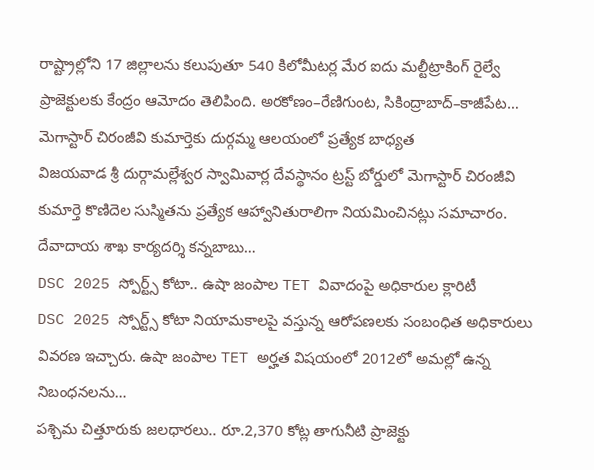రాష్ట్రాల్లోని 17 జిల్లాలను కలుపుతూ 540 కిలోమీటర్ల మేర ఐదు మల్టీట్రాకింగ్ రైల్వే ప్రాజెక్టులకు కేంద్రం ఆమోదం తెలిపింది. అరకోణం–రేణిగుంట, సికింద్రాబాద్–కాజీపేట…
మెగాస్టార్ చిరంజీవి కుమార్తెకు దుర్గమ్మ ఆలయంలో ప్రత్యేక బాధ్యత
విజయవాడ శ్రీ దుర్గామల్లేశ్వర స్వామివార్ల దేవస్థానం ట్రస్ట్ బోర్డులో మెగాస్టార్ చిరంజీవి కుమార్తె కొణిదెల సుస్మితను ప్రత్యేక ఆహ్వానితురాలిగా నియమించినట్లు సమాచారం. దేవాదాయ శాఖ కార్యదర్శి కన్నబాబు…
DSC 2025 స్పోర్ట్స్ కోటా.. ఉషా జంపాల TET వివాదంపై అధికారుల క్లారిటీ
DSC 2025 స్పోర్ట్స్ కోటా నియామకాలపై వస్తున్న ఆరోపణలకు సంబంధిత అధికారులు వివరణ ఇచ్చారు. ఉషా జంపాల TET అర్హత విషయంలో 2012లో అమల్లో ఉన్న నిబంధనలను…
పశ్చిమ చిత్తూరుకు జలధారలు.. రూ.2,370 కోట్ల తాగునీటి ప్రాజెక్టు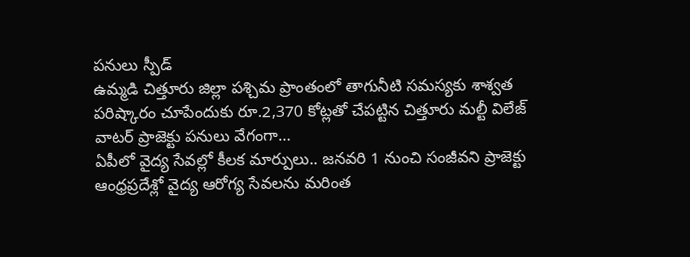పనులు స్పీడ్
ఉమ్మడి చిత్తూరు జిల్లా పశ్చిమ ప్రాంతంలో తాగునీటి సమస్యకు శాశ్వత పరిష్కారం చూపేందుకు రూ.2,370 కోట్లతో చేపట్టిన చిత్తూరు మల్టీ విలేజ్ వాటర్ ప్రాజెక్టు పనులు వేగంగా…
ఏపీలో వైద్య సేవల్లో కీలక మార్పులు.. జనవరి 1 నుంచి సంజీవని ప్రాజెక్టు
ఆంధ్రప్రదేశ్లో వైద్య ఆరోగ్య సేవలను మరింత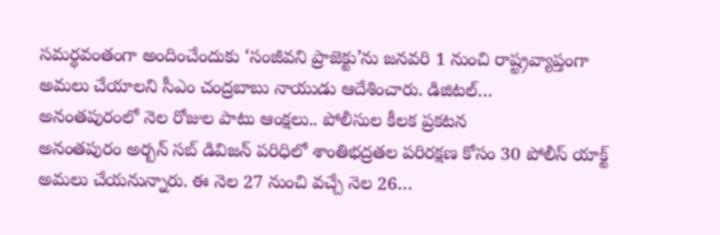సమర్థవంతంగా అందించేందుకు ‘సంజీవని ప్రాజెక్టు’ను జనవరి 1 నుంచి రాష్ట్రవ్యాప్తంగా అమలు చేయాలని సీఎం చంద్రబాబు నాయుడు ఆదేశించారు. డిజిటల్…
అనంతపురంలో నెల రోజుల పాటు ఆంక్షలు.. పోలీసుల కీలక ప్రకటన
అనంతపురం అర్బన్ సబ్ డివిజన్ పరిధిలో శాంతిభద్రతల పరిరక్షణ కోసం 30 పోలీస్ యాక్ట్ అమలు చేయనున్నారు. ఈ నెల 27 నుంచి వచ్చే నెల 26…